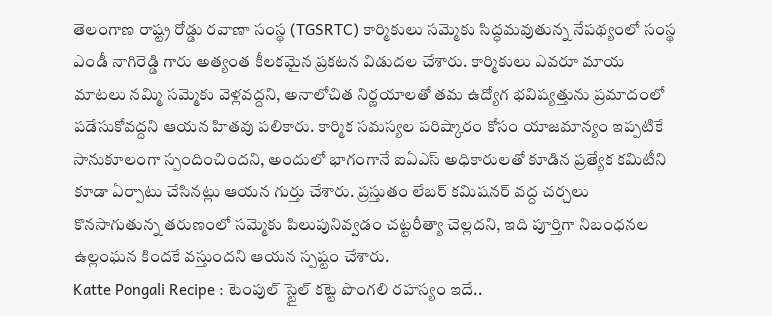తెలంగాణ రాష్ట్ర రోడ్డు రవాణా సంస్థ (TGSRTC) కార్మికులు సమ్మెకు సిద్ధమవుతున్న నేపథ్యంలో సంస్థ ఎండీ నాగిరెడ్డి గారు అత్యంత కీలకమైన ప్రకటన విడుదల చేశారు. కార్మికులు ఎవరూ మాయ మాటలు నమ్మి సమ్మెకు వెళ్లవద్దని, అనాలోచిత నిర్ణయాలతో తమ ఉద్యోగ భవిష్యత్తును ప్రమాదంలో పడేసుకోవద్దని ఆయన హితవు పలికారు. కార్మిక సమస్యల పరిష్కారం కోసం యాజమాన్యం ఇప్పటికే సానుకూలంగా స్పందించిందని, అందులో భాగంగానే ఐఏఎస్ అధికారులతో కూడిన ప్రత్యేక కమిటీని కూడా ఏర్పాటు చేసినట్లు ఆయన గుర్తు చేశారు. ప్రస్తుతం లేబర్ కమిషనర్ వద్ద చర్చలు కొనసాగుతున్న తరుణంలో సమ్మెకు పిలుపునివ్వడం చట్టరీత్యా చెల్లదని, ఇది పూర్తిగా నిబంధనల ఉల్లంఘన కిందకే వస్తుందని ఆయన స్పష్టం చేశారు.
Katte Pongali Recipe : టెంపుల్ స్టైల్ కట్టె పొంగలి రహస్యం ఇదే..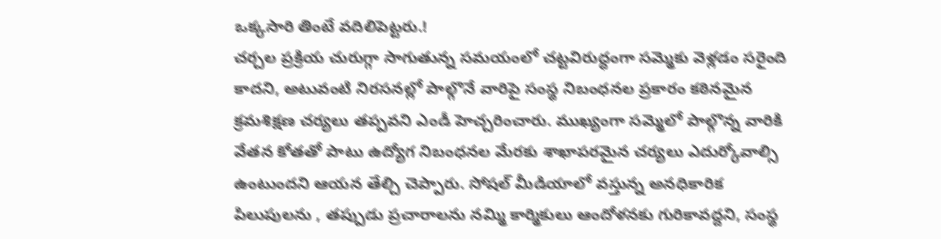ఒక్కసారి తింటే వదిలిపెట్టరు.!
చర్చల ప్రక్రియ చురుగ్గా సాగుతున్న సమయంలో చట్టవిరుద్ధంగా సమ్మెకు వెళ్లడం సరైంది కాదని, అటువంటి నిరసనల్లో పాల్గొనే వారిపై సంస్థ నిబంధనల ప్రకారం కఠినమైన క్రమశిక్షణ చర్యలు తప్పవని ఎండీ హెచ్చరించారు. ముఖ్యంగా సమ్మెలో పాల్గొన్న వారికి వేతన కోతతో పాటు ఉద్యోగ నిబంధనల మేరకు శాఖాపరమైన చర్యలు ఎదుర్కోవాల్సి ఉంటుందని ఆయన తేల్చి చెప్పారు. సోషల్ మీడియాలో వస్తున్న అనధికారిక పిలుపులను , తప్పుడు ప్రచారాలను నమ్మి కార్మికులు ఆందోళనకు గురికావద్దని, సంస్థ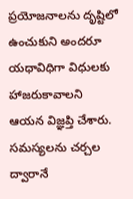ప్రయోజనాలను దృష్టిలో ఉంచుకుని అందరూ యధావిధిగా విధులకు హాజరుకావాలని ఆయన విజ్ఞప్తి చేశారు. సమస్యలను చర్చల ద్వారానే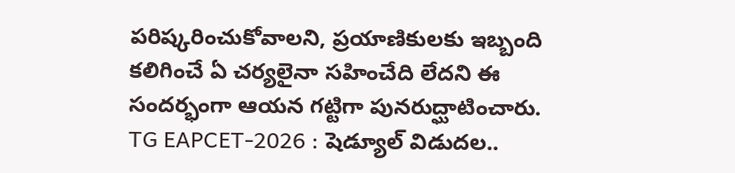పరిష్కరించుకోవాలని, ప్రయాణికులకు ఇబ్బంది కలిగించే ఏ చర్యలైనా సహించేది లేదని ఈ సందర్భంగా ఆయన గట్టిగా పునరుద్ఘాటించారు.
TG EAPCET-2026 : షెడ్యూల్ విడుదల..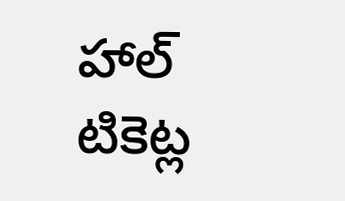హాల్ టికెట్ల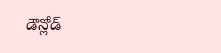డౌన్లోడ్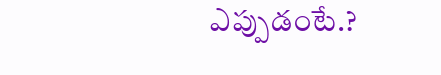ఎప్పుడంటే.?